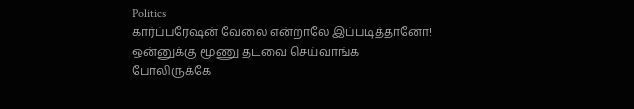Politics
கார்ப்பரேஷன் வேலை என்றாலே இப்படித்தானோ! ஒன்னுக்கு மூணு தடவை செய்வாங்க போலிருக்கே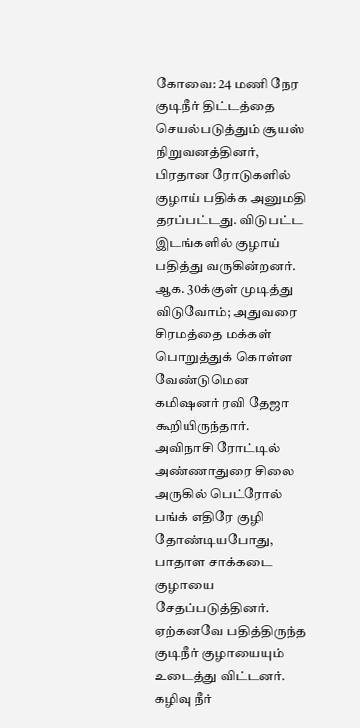கோவை: 24 மணி நேர குடிநீர் திட்டத்தை செயல்படுத்தும் சூயஸ் நிறுவனத்தினர், பிரதான ரோடுகளில் குழாய் பதிக்க அனுமதி தரப்பட்டது. விடுபட்ட இடங்களில் குழாய் பதித்து வருகின்றனர். ஆக. 30க்குள் முடித்து விடுவோம்; அதுவரை சிரமத்தை மக்கள் பொறுத்துக் கொள்ள வேண்டுமென கமிஷனர் ரவி தேஜா கூறியிருந்தார்.
அவிநாசி ரோட்டில் அண்ணாதுரை சிலை அருகில் பெட்ரோல் பங்க் எதிரே குழி தோண்டியபோது, பாதாள சாக்கடை குழாயை சேதப்படுத்தினர். ஏற்கனவே பதித்திருந்த குடிநீர் குழாயையும் உடைத்து விட்டனர்.
கழிவு நீர்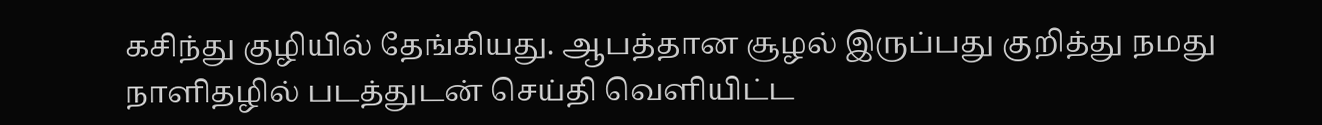கசிந்து குழியில் தேங்கியது. ஆபத்தான சூழல் இருப்பது குறித்து நமது நாளிதழில் படத்துடன் செய்தி வெளியிட்ட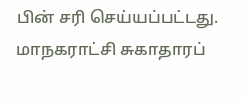பின் சரி செய்யப்பட்டது.
மாநகராட்சி சுகாதாரப்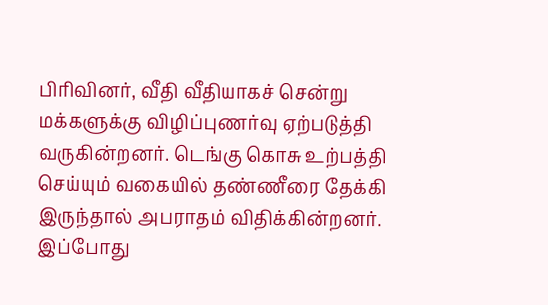பிரிவினர், வீதி வீதியாகச் சென்று மக்களுக்கு விழிப்புணர்வு ஏற்படுத்தி வருகின்றனர். டெங்கு கொசு உற்பத்தி செய்யும் வகையில் தண்ணீரை தேக்கி இருந்தால் அபராதம் விதிக்கின்றனர். இப்போது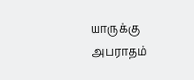யாருக்கு அபராதம்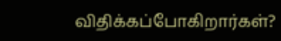விதிக்கப்போகிறார்கள்?